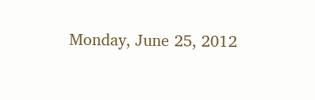Monday, June 25, 2012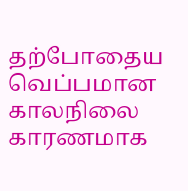தற்போதைய வெப்பமான காலநிலை காரணமாக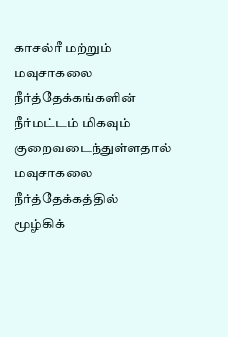காசல்ரீ மற்றும் மவுசாகலை நீர்த்தேக்கங்களின் நீர்மட்டம் மிகவும் குறைவடைந்துள்ளதால் மவுசாகலை நீர்த்தேக்கத்தில் மூழ்கிக்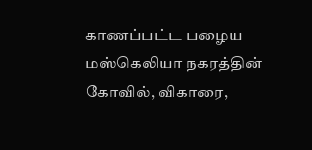காணப்பட்ட பழைய மஸ்கெலியா நகரத்தின் கோவில், விகாரை,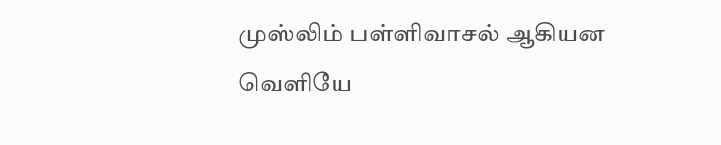முஸ்லிம் பள்ளிவாசல் ஆகியன வெளியே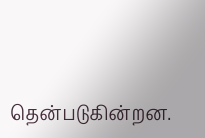தென்படுகின்றன.